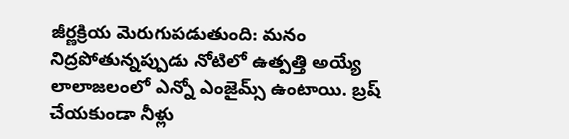జీర్ణక్రియ మెరుగుపడుతుంది: మనం నిద్రపోతున్నప్పుడు నోటిలో ఉత్పత్తి అయ్యే లాలాజలంలో ఎన్నో ఎంజైమ్స్ ఉంటాయి. బ్రష్ చేయకుండా నీళ్లు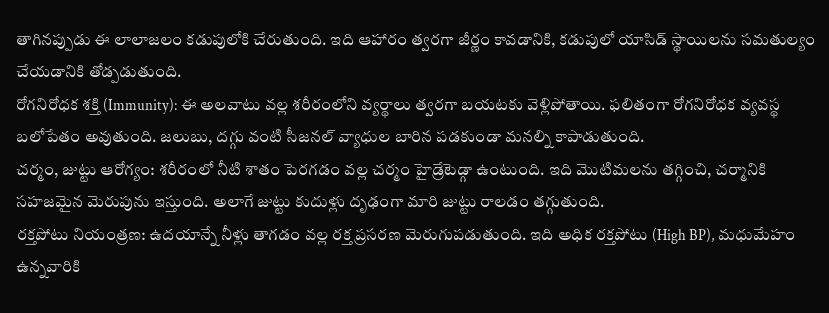తాగినప్పుడు ఈ లాలాజలం కడుపులోకి చేరుతుంది. ఇది ఆహారం త్వరగా జీర్ణం కావడానికి, కడుపులో యాసిడ్ స్థాయిలను సమతుల్యం చేయడానికి తోడ్పడుతుంది.
రోగనిరోధక శక్తి (Immunity): ఈ అలవాటు వల్ల శరీరంలోని వ్యర్థాలు త్వరగా బయటకు వెళ్లిపోతాయి. ఫలితంగా రోగనిరోధక వ్యవస్థ బలోపేతం అవుతుంది. జలుబు, దగ్గు వంటి సీజనల్ వ్యాధుల బారిన పడకుండా మనల్ని కాపాడుతుంది.
చర్మం, జుట్టు ఆరోగ్యం: శరీరంలో నీటి శాతం పెరగడం వల్ల చర్మం హైడ్రేటెడ్గా ఉంటుంది. ఇది మొటిమలను తగ్గించి, చర్మానికి సహజమైన మెరుపును ఇస్తుంది. అలాగే జుట్టు కుదుళ్లు దృఢంగా మారి జుట్టు రాలడం తగ్గుతుంది.
రక్తపోటు నియంత్రణ: ఉదయాన్నే నీళ్లు తాగడం వల్ల రక్త ప్రసరణ మెరుగుపడుతుంది. ఇది అధిక రక్తపోటు (High BP), మధుమేహం ఉన్నవారికి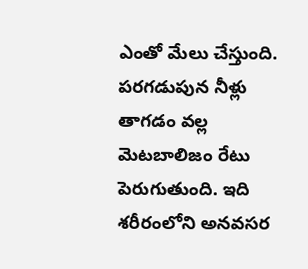ఎంతో మేలు చేస్తుంది. పరగడుపున నీళ్లు తాగడం వల్ల మెటబాలిజం రేటు పెరుగుతుంది. ఇది శరీరంలోని అనవసర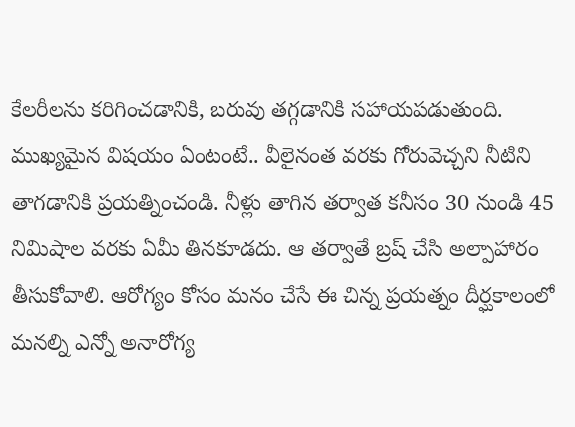కేలరీలను కరిగించడానికి, బరువు తగ్గడానికి సహాయపడుతుంది.
ముఖ్యమైన విషయం ఏంటంటే.. వీలైనంత వరకు గోరువెచ్చని నీటిని తాగడానికి ప్రయత్నించండి. నీళ్లు తాగిన తర్వాత కనీసం 30 నుండి 45 నిమిషాల వరకు ఏమీ తినకూడదు. ఆ తర్వాతే బ్రష్ చేసి అల్పాహారం తీసుకోవాలి. ఆరోగ్యం కోసం మనం చేసే ఈ చిన్న ప్రయత్నం దీర్ఘకాలంలో మనల్ని ఎన్నో అనారోగ్య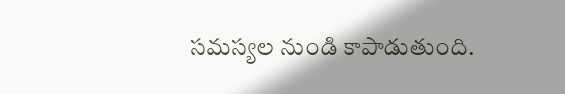సమస్యల నుండి కాపాడుతుంది.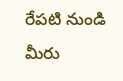రేపటి నుండి మీరు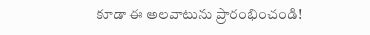కూడా ఈ అలవాటును ప్రారంభించండి!